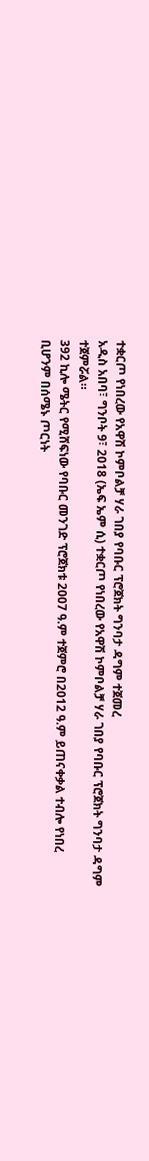ተቋርጦ የነበረው የአዋሽ ኮምቦልቻ ሃራ ገበያ የባቡር ፕሮጀክት ግንባታ ዳግም ተጀመረ
አዲስ አበባ፣ ግንቦት 9፣ 2018 (ኤፍ ኤም ሲ) ተቋርጦ የነበረው የአዋሽ ኮምቦልቻ ሃራ ገበያ የባቡር ፕሮጀክት ግንባታ ዳግም ተጀምሯል።
392 ኪሎ ሜትር የሚሸፍነው የባቡር መንገድ ፕሮጀክቱ 2007 ዓ.ም ተጀምሮ በ2012 ዓ.ም ይጠናቀቃል ተብሎ የነበረ ቢሆንም በሰሜኑ ጦርነት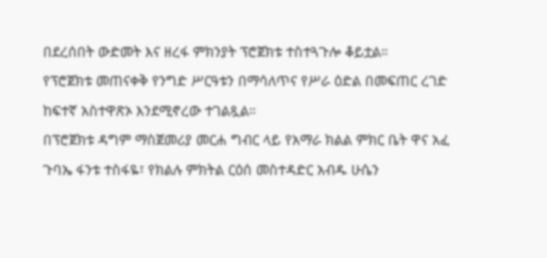በደረሰበት ውድመት እና ዘረፋ ምክንያት ፕሮጀክቱ ተስተጓጉሎ ቆይቷል።
የፕሮጀክቱ መጠናቀቅ የንግድ ሥርዓቱን በማሳለጥና የሥራ ዕድል በመፍጠር ረገድ ከፍተኛ አስተዋጽኦ እንደሚኖረው ተገልጿል።
በፕሮጀክቱ ዳግም ማስጀመሪያ መርሐ ግብር ላይ የአማራ ክልል ምክር ቤት ዋና አፈ ጉባኤ ፋንቱ ተስፋዬ፣ የክልሉ ምክትል ርዕሰ መስተዳድር አብዱ ሁሴን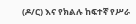(ዶ/ር) እና የክልሉ ከፍተኛ የሥራ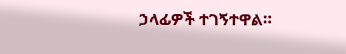ኃላፊዎች ተገኝተዋል።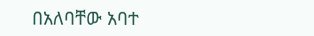በአለባቸው አባተ